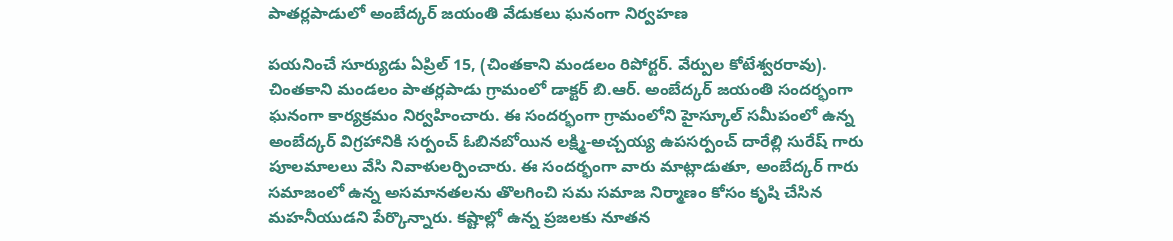పాతర్లపాడులో అంబేద్కర్ జయంతి వేడుకలు ఘనంగా నిర్వహణ

పయనించే సూర్యుడు ఏప్రిల్ 15, (చింతకాని మండలం రిపోర్టర్. వేర్పుల కోటేశ్వరరావు). చింతకాని మండలం పాతర్లపాడు గ్రామంలో డాక్టర్ బి.ఆర్. అంబేద్కర్ జయంతి సందర్భంగా ఘనంగా కార్యక్రమం నిర్వహించారు. ఈ సందర్భంగా గ్రామంలోని హైస్కూల్ సమీపంలో ఉన్న అంబేద్కర్ విగ్రహానికి సర్పంచ్ ఓబినబోయిన లక్ష్మి-అచ్చయ్య ఉపసర్పంచ్ దారేల్లి సురేష్ గారు పూలమాలలు వేసి నివాళులర్పించారు. ఈ సందర్భంగా వారు మాట్లాడుతూ, అంబేద్కర్ గారు సమాజంలో ఉన్న అసమానతలను తొలగించి సమ సమాజ నిర్మాణం కోసం కృషి చేసిన మహనీయుడని పేర్కొన్నారు. కష్టాల్లో ఉన్న ప్రజలకు నూతన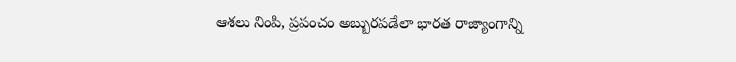ఆశలు నింపి, ప్రపంచం అబ్బురపడేలా భారత రాజ్యాంగాన్ని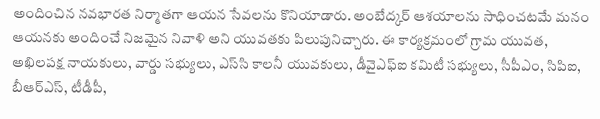అందించిన నవభారత నిర్మాతగా ఆయన సేవలను కొనియాడారు. అంబేద్కర్ ఆశయాలను సాధించటమే మనం ఆయనకు అందించే నిజమైన నివాళి అని యువతకు పిలుపునిచ్చారు. ఈ కార్యక్రమంలో గ్రామ యువత, అఖిలపక్ష నాయకులు, వార్డు సభ్యులు, ఎస్‌సి కాలనీ యువకులు, డీవైఎఫ్‌ఐ కమిటీ సభ్యులు, సీపీఎం, సిపిఐ, బీఆర్‌ఎస్, టీడీపీ,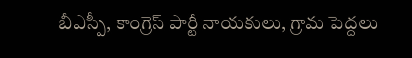బీఎస్పీ, కాంగ్రెస్ పార్టీ నాయకులు, గ్రామ పెద్దలు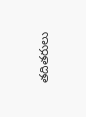తదితరులు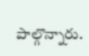పాల్గొన్నారు.